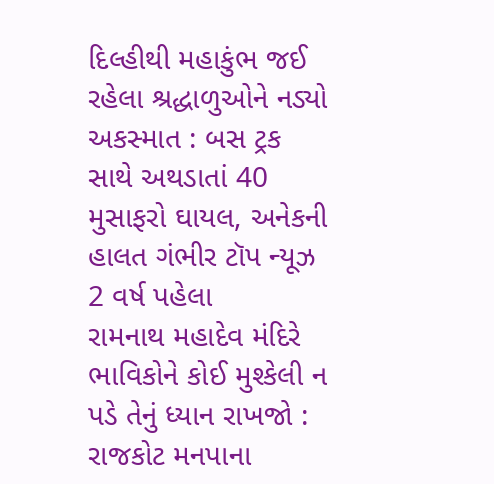દિલ્હીથી મહાકુંભ જઈ રહેલા શ્રદ્ધાળુઓને નડ્યો અકસ્માત : બસ ટ્રક સાથે અથડાતાં 40 મુસાફરો ઘાયલ, અનેકની હાલત ગંભીર ટૉપ ન્યૂઝ 2 વર્ષ પહેલા
રામનાથ મહાદેવ મંદિરે ભાવિકોને કોઈ મુશ્કેલી ન પડે તેનું ધ્યાન રાખજો : રાજકોટ મનપાના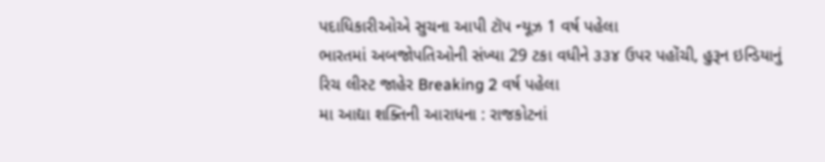પદાધિકારીઓએ સુચના આપી ટૉપ ન્યૂઝ 1 વર્ષ પહેલા
ભારતમાં અબજોપતિઓની સંખ્યા 29 ટકા વધીને ૩૩૪ ઉપર પહોંચી, હુરૂન ઇન્ડિયાનું રિચ લીસ્ટ જાહેર Breaking 2 વર્ષ પહેલા
મા આદ્યા શક્તિની આરાધના : રાજકોટનાં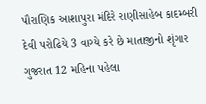પૌરાણિક આશાપુરા મંદિરે રાણીસાહેબ કાદમ્બરી દેવી પરોઢિયે 3 વાગ્યે કરે છે માતાજીનો શૃંગાર ગુજરાત 12 મહિના પહેલા